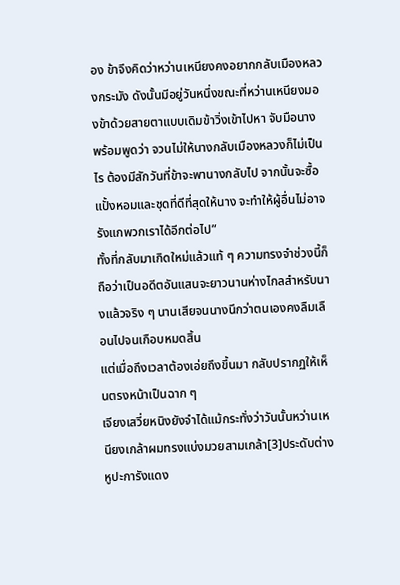อง ข้าจึงคิดว่าหว่านเหนียงคงอยากกลับเมืองหลวงกระมัง ดังนั้นมีอยู่วันหนึ่งขณะที่หว่านเหนียงมองข้าด้วยสายตาแบบเดิมข้าวิ่งเข้าไปหา จับมือนางพร้อมพูดว่า จวนไม่ให้นางกลับเมืองหลวงก็ไม่เป็นไร ต้องมีสักวันที่ข้าจะพานางกลับไป จากนั้นจะซื้อแปั้งหอมและชุดที่ดีที่สุดให้นาง จะทำให้ผู้อื่นไม่อาจรังแกพวกเราได้อีกต่อไป”
ทั้งที่กลับมาเกิดใหม่แล้วแท้ ๆ ความทรงจำช่วงนี้ก็ถือว่าเป็นอดีตอันแสนจะยาวนานห่างไกลสำหรับนางแล้วจริง ๆ นานเสียจนนางนึกว่าตนเองคงลืมเลือนไปจนเกือบหมดสิ้น
แต่เมื่อถึงเวลาต้องเอ่ยถึงขึ้นมา กลับปรากฏให้เห็นตรงหน้าเป็นฉาก ๆ
เจียงเสวี่ยหนิงยังจำได้แม้กระทั่งว่าวันนั้นหว่านเหนียงเกล้าผมทรงแบ่งมวยสามเกล้า[3]ประดับต่างหูปะการังแดง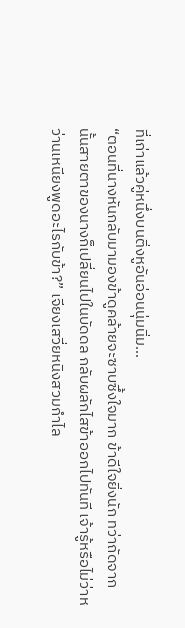ที่เก่าแล้วคู่หนึ่งบนติ่งหูอันอ่อนนุ่มนิ่ม…
“ตอนที่นางหันกลับมามองข้าดูคล้ายจะซาบซึ้งใจมาก ข้าดีใจยิ่งนัก ทว่าถัดจากนั้นสายตาของนางก็เปลี่ยนไปในบัดดล กลับผลักไสข้าออกไปทันที เจ้ารู้หรือไม่ว่าหว่านเหนียงพูดอะไรกับข้า?” เจียงเสวี่ยหนิงสวมกำไล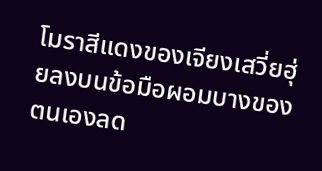โมราสีแดงของเจียงเสวี่ยฮุ่ยลงบนข้อมือผอมบางของตนเองลด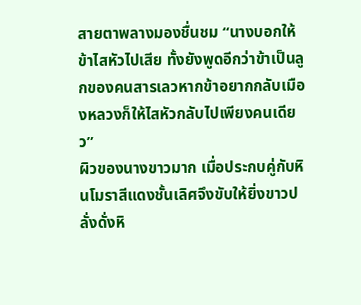สายตาพลางมองชื่นชม “นางบอกให้ข้าไสหัวไปเสีย ทั้งยังพูดอีกว่าข้าเป็นลูกของคนสารเลวหากข้าอยากกลับเมืองหลวงก็ให้ไสหัวกลับไปเพียงคนเดียว”
ผิวของนางขาวมาก เมื่อประกบคู่กับหินโมราสีแดงชั้นเลิศจึงขับให้ยิ่งขาวปลั่งดั่งหิ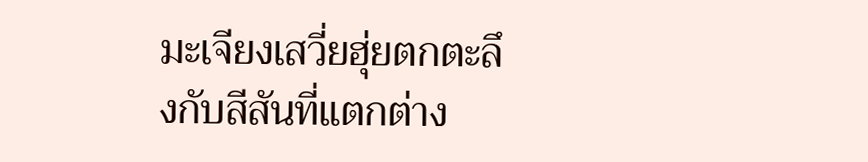มะเจียงเสวี่ยฮุ่ยตกตะลึงกับสีสันที่แตกต่าง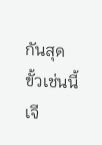กันสุดขั้วเช่นนี้
เจี